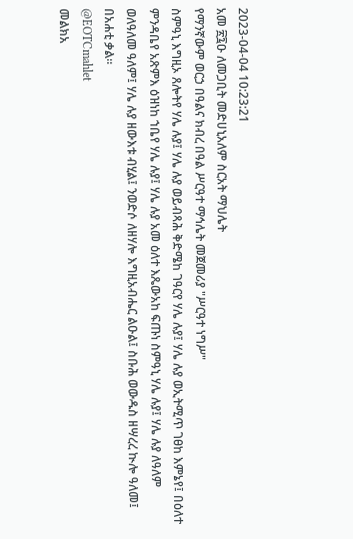2023-04-04 10:23:21
አመ ፳፯ዑ ለመጋቢት መድሀኒአለም ስርአት ማህሌት
የማንኛውም ወርኃ በዓልና ክብረ በዓል ሥርዓተ ማኅሌት መጀመሪያ "ሥርዓተ ነግሥ"
ስምዓኒ እግዚኦ ጸሎትየ ሃሌ ሉያ፤ ሃሌ ሉያ ወይብጻሕ ቅድሜከ ገዓርየ ሃሌ ሉያ፤ ሃሌ ሉያ ወኢትሚጥ ገፀከ እምኔየ፤ በዕለተ ምንዳቤየ አጽምእ ዕዝነከ ኀቤየ ሃሌ ሉያ፤ ሃሌ ሉያ አመ ዕለተ እጼውአከ ፍጡነ ስምዓኒ ሃሌ ሉያ፤ ሃሌ ሉያ ለዓለም ወለዓለመ ዓለም፤ ሃሌ ሉያ ዘውእቱ ብሂል፤ ንወድሶ ለዘሃሎ እግዚአብሔር ልዑል፤ ስቡሕ ወውዱስ ዘሣረረ ኲሎ ዓለመ፤ በአሐቲ ቃል።
@EOTCmahlet
መልክአ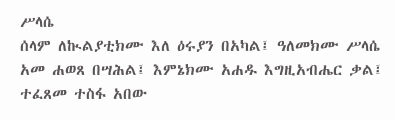ሥላሴ
ሰላም ለኲልያቲክሙ እለ ዕሩያን በአካል፤ ዓለመክሙ ሥላሴ አመ ሐወጸ በሣሕል፤ እምኔክሙ አሐዱ እግዚአብሔር ቃል፤ ተፈጸመ ተስፋ አበው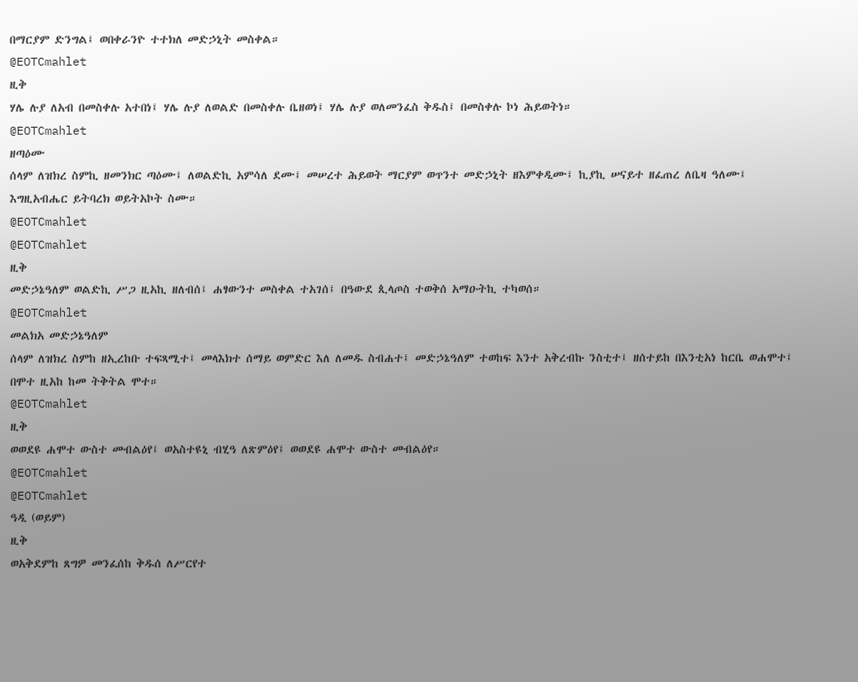በማርያም ድንግል፤ ወበቀራንዮ ተተክለ መድኃኒት መስቀል።
@EOTCmahlet
ዚቅ
ሃሌ ሉያ ለአብ በመስቀሉ አተበነ፤ ሃሌ ሉያ ለወልድ በመስቀሉ ቤዘወነ፤ ሃሌ ሉያ ወለመንፈስ ቅዱስ፤ በመስቀሉ ኮነ ሕይወትነ።
@EOTCmahlet
ዘጣዕሙ
ሰላም ለዝክረ ስምኪ ዘመንክር ጣዕሙ፤ ለወልድኪ አምሳለ ደሙ፤ መሠረተ ሕይወት ማርያም ወጥንተ መድኃኒት ዘእምቀዲሙ፤ ኪያኪ ሠናይተ ዘፈጠረ ለቤዛ ዓለሙ፤ እግዚአብሔር ይትባረክ ወይትአኮት ስሙ።
@EOTCmahlet
@EOTCmahlet
ዚቅ
መድኃኔዓለም ወልድኪ ሥጋ ዚአኪ ዘለብሰ፤ ሐፃውንተ መስቀል ተአገሰ፤ በዓውደ ጲላጦስ ተወቅሰ አማዑትኪ ተካወሰ።
@EOTCmahlet
መልክአ መድኃኔዓለም
ሰላም ለዝክረ ስምከ ዘኢረከቡ ተፍጻሚተ፤ መላእክተ ሰማይ ወምድር እለ ለመዱ ስብሐተ፤ መድኃኔዓለም ተወከፍ እንተ አቅረብኩ ንስቲተ፤ ዘሰተይከ በእንቲአነ ከርቤ ወሐሞተ፤ በሞተ ዚአከ ከመ ትቅትል ሞተ።
@EOTCmahlet
ዚቅ
ወወደዩ ሐሞተ ውስተ መብልዕየ፤ ወአስተዩኒ ብሂዓ ለጽምዕየ፤ ወወደዩ ሐሞተ ውስተ መብልዕየ።
@EOTCmahlet
@EOTCmahlet
ዓዲ (ወይም)
ዚቅ
ወአቅደምከ ጸግዎ መንፈሰከ ቅዱሰ ለሥርየተ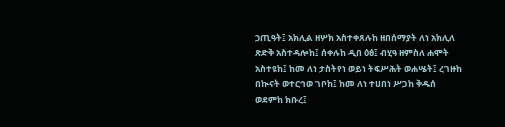ኃጢዓት፤ አክሊል ዘሦክ አስተቀጸሉከ ዘበሰማያት ለነ አክሊለ ጽድቅ አስተዳሎከ፤ ሰቀሉከ ዲበ ዕፅ፤ ብሂዓ ዘምስለ ሐሞት አስተዩከ፤ ከመ ለነ ታስትየነ ወይነ ትፍሥሕት ወሐሤት፤ ረገዙከ በኲናት ወተርኅወ ገቦከ፤ ከመ ለነ ተሀበነ ሥጋከ ቅዱሰ ወደምከ ክቡረ፤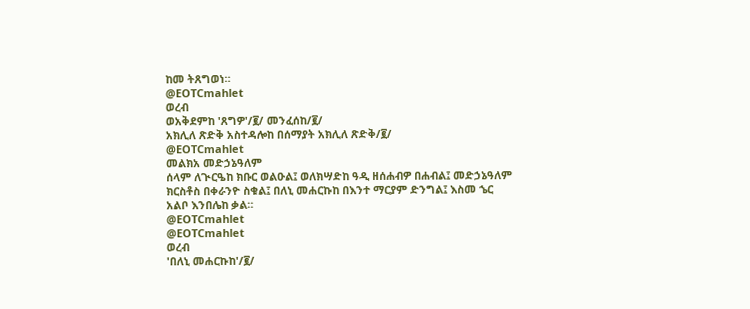ከመ ትጸግወነ።
@EOTCmahlet
ወረብ
ወአቅደምከ 'ጸግዎ'/፪/ መንፈሰከ/፪/
አክሊለ ጽድቅ አስተዳሎከ በሰማያት አክሊለ ጽድቅ/፪/
@EOTCmahlet
መልክአ መድኃኔዓለም
ሰላም ለጒርዔከ ክቡር ወልዑል፤ ወለክሣድከ ዓዲ ዘሰሐብዎ በሐብል፤ መድኃኔዓለም ክርስቶስ በቀራንዮ ስቁል፤ በለኒ መሐርኩከ በእንተ ማርያም ድንግል፤ እስመ ኄር አልቦ እንበሌከ ቃል።
@EOTCmahlet
@EOTCmahlet
ወረብ
'በለኒ መሐርኩከ'/፪/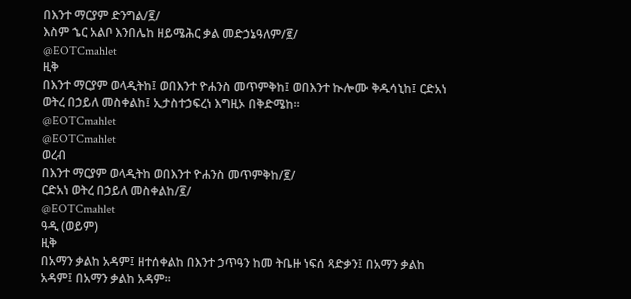በእንተ ማርያም ድንግል/፪/
እስም ኄር አልቦ እንበሌከ ዘይሜሕር ቃል መድኃኔዓለም/፪/
@EOTCmahlet
ዚቅ
በእንተ ማርያም ወላዲትከ፤ ወበእንተ ዮሐንስ መጥምቅከ፤ ወበእንተ ኲሎሙ ቅዱሳኒከ፤ ርድአነ ወትረ በኃይለ መስቀልከ፤ ኢታስተኃፍረነ እግዚኦ በቅድሜከ።
@EOTCmahlet
@EOTCmahlet
ወረብ
በእንተ ማርያም ወላዲትከ ወበእንተ ዮሐንስ መጥምቅከ/፪/
ርድአነ ወትረ በኃይለ መስቀልከ/፪/
@EOTCmahlet
ዓዲ (ወይም)
ዚቅ
በአማን ቃልከ አዳም፤ ዘተሰቀልከ በእንተ ኃጥዓን ከመ ትቤዙ ነፍሰ ጻድቃን፤ በአማን ቃልከ አዳም፤ በአማን ቃልከ አዳም።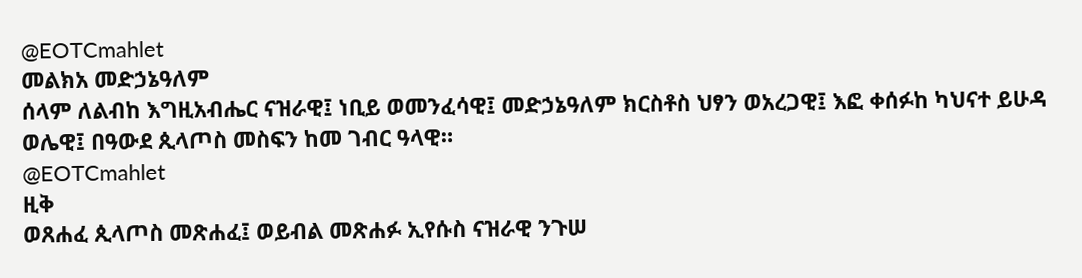@EOTCmahlet
መልክአ መድኃኔዓለም
ሰላም ለልብከ እግዚአብሔር ናዝራዊ፤ ነቢይ ወመንፈሳዊ፤ መድኃኔዓለም ክርስቶስ ህፃን ወአረጋዊ፤ እፎ ቀሰፉከ ካህናተ ይሁዳ ወሌዊ፤ በዓውደ ጲላጦስ መስፍን ከመ ገብር ዓላዊ።
@EOTCmahlet
ዚቅ
ወጸሐፈ ጲላጦስ መጽሐፈ፤ ወይብል መጽሐፉ ኢየሱስ ናዝራዊ ንጉሠ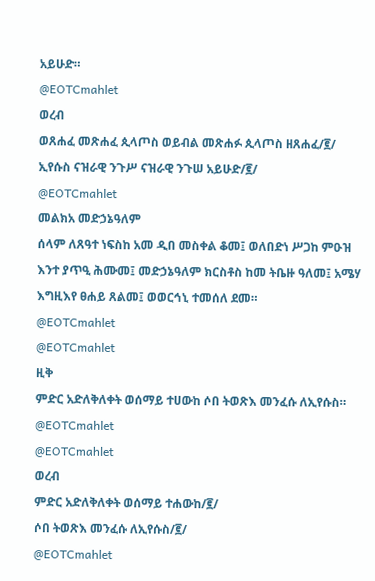አይሁድ።
@EOTCmahlet
ወረብ
ወጸሐፈ መጽሐፈ ጲላጦስ ወይብል መጽሐፉ ጲላጦስ ዘጸሐፈ/፪/
ኢየሱስ ናዝራዊ ንጉሥ ናዝራዊ ንጉሠ አይሁድ/፪/
@EOTCmahlet
መልክአ መድኃኔዓለም
ሰላም ለጸዓተ ነፍስከ አመ ዲበ መስቀል ቆመ፤ ወለበድነ ሥጋከ ምዑዝ እንተ ያጥዒ ሕሙመ፤ መድኃኔዓለም ክርስቶስ ከመ ትቤዙ ዓለመ፤ አሜሃ እግዚእየ ፀሐይ ጸልመ፤ ወወርኅኒ ተመሰለ ደመ።
@EOTCmahlet
@EOTCmahlet
ዚቅ
ምድር አድለቅለቀት ወሰማይ ተሀውከ ሶበ ትወጽእ መንፈሱ ለኢየሱስ።
@EOTCmahlet
@EOTCmahlet
ወረብ
ምድር አድለቅለቀት ወሰማይ ተሐውከ/፪/
ሶበ ትወጽእ መንፈሱ ለኢየሱስ/፪/
@EOTCmahlet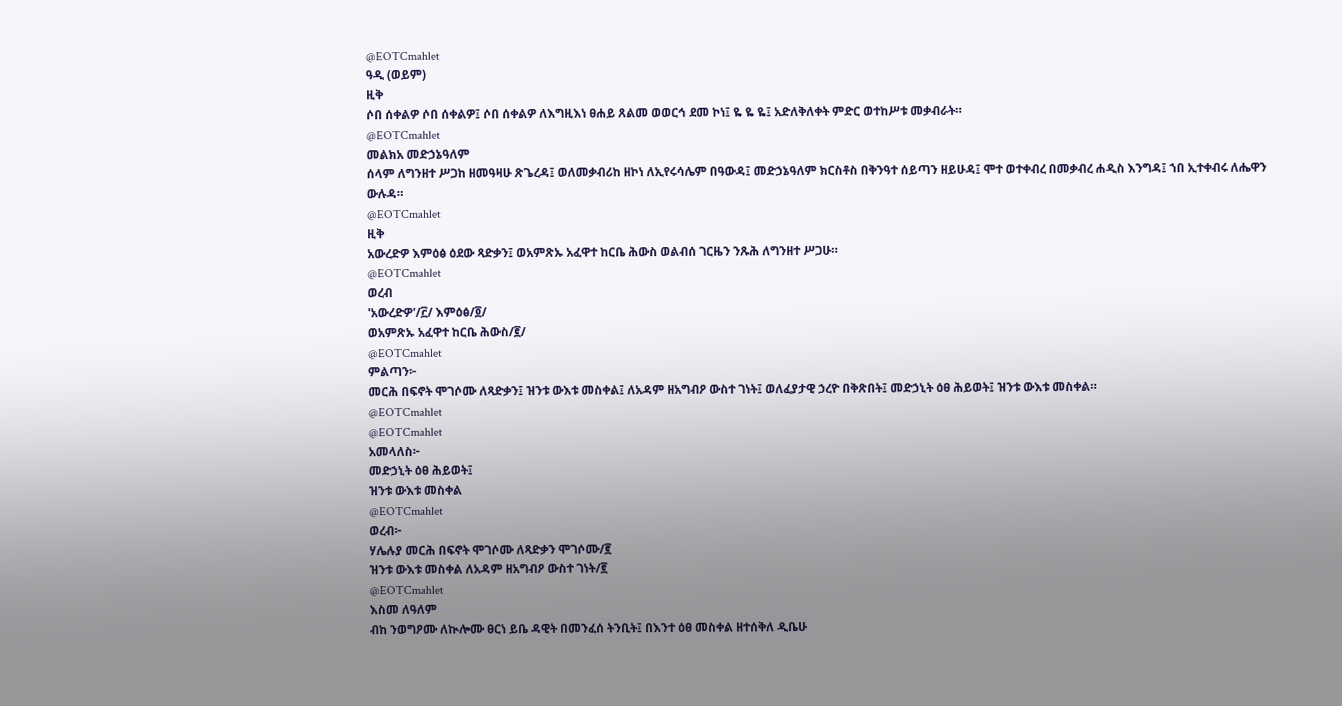@EOTCmahlet
ዓዲ (ወይም)
ዚቅ
ሶበ ሰቀልዎ ሶበ ሰቀልዎ፤ ሶበ ሰቀልዎ ለእግዚእነ ፀሐይ ጸልመ ወወርኅ ደመ ኮነ፤ ዬ ዬ ዬ፤ አድለቅለቀት ምድር ወተከሥቱ መቃብራት።
@EOTCmahlet
መልክአ መድኃኔዓለም
ሰላም ለግንዘተ ሥጋከ ዘመዓዛሁ ጽጌረዳ፤ ወለመቃብሪከ ዘኮነ ለኢየሩሳሌም በዓውዳ፤ መድኃኔዓለም ክርስቶስ በቅንዓተ ሰይጣን ዘይሁዳ፤ ሞተ ወተቀብረ በመቃብረ ሐዲስ እንግዳ፤ ኀበ ኢተቀብሩ ለሔዋን ውሉዳ።
@EOTCmahlet
ዚቅ
አውረድዎ እምዕፅ ዕደው ጻድቃን፤ ወአምጽኡ አፈዋተ ከርቤ ሕውስ ወልብሰ ገርዜን ንጹሕ ለግንዘተ ሥጋሁ።
@EOTCmahlet
ወረብ
'አውረድዎ'/፫/ እምዕፅ/፬/
ወአምጽኡ አፈዋተ ከርቤ ሕውስ/፪/
@EOTCmahlet
ምልጣን፦
መርሕ በፍኖት ሞገሶሙ ለጻድቃን፤ ዝንቱ ውእቱ መስቀል፤ ለአዳም ዘአግብዖ ውስተ ገነት፤ ወለፈያታዊ ኃረዮ በቅጽበት፤ መድኃኒት ዕፀ ሕይወት፤ ዝንቱ ውእቱ መስቀል።
@EOTCmahlet
@EOTCmahlet
አመላለስ፦
መድኃኒት ዕፀ ሕይወት፤
ዝንቱ ውእቱ መስቀል
@EOTCmahlet
ወረብ፦
ሃሌሉያ መርሕ በፍኖት ሞገሶሙ ለጻድቃን ሞገሶሙ/፪
ዝንቱ ውእቱ መስቀል ለአዳም ዘአግብዖ ውስተ ገነት/፪
@EOTCmahlet
እስመ ለዓለም
ብከ ንወግዖሙ ለኲሎሙ ፀርነ ይቤ ዳዊት በመንፈሰ ትንቢት፤ በእንተ ዕፀ መስቀል ዘተሰቅለ ዲቤሁ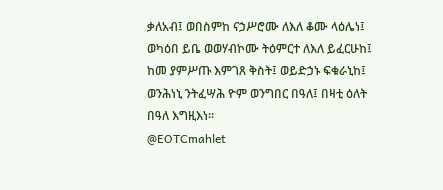ቃለአብ፤ ወበስምከ ናኃሥሮሙ ለእለ ቆሙ ላዕሌነ፤ ወካዕበ ይቤ ወወሃብኮሙ ትዕምርተ ለእለ ይፈርሁከ፤ ከመ ያምሥጡ እምገጸ ቅስት፤ ወይድኃኑ ፍቁራኒከ፤ ወንሕነኒ ንትፈሣሕ ዮም ወንግበር በዓለ፤ በዛቲ ዕለት በዓለ እግዚእነ።
@EOTCmahlet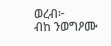ወረብ፦
ብከ ንወግዖሙ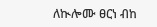ለኲሎሙ ፀርነ ብከ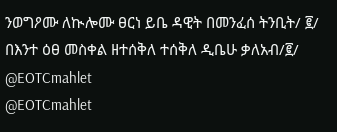ንወግዖሙ ለኲሎሙ ፀርነ ይቤ ዳዊት በመንፈሰ ትንቢት/ ፪/
በእንተ ዕፀ መስቀል ዘተሰቅለ ተሰቅለ ዲቤሁ ቃለአብ/፪/
@EOTCmahlet
@EOTCmahlet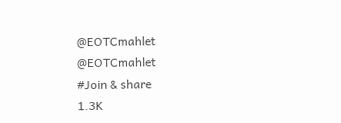@EOTCmahlet
@EOTCmahlet
#Join & share
1.3K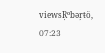viewsŖºbəŗŧö, 07:23